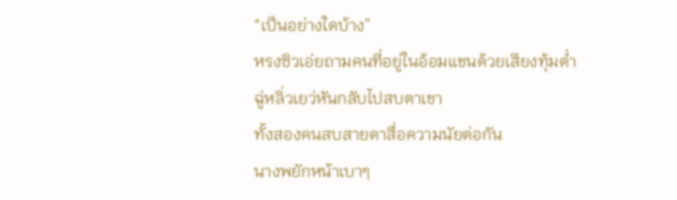“เป็นอย่างใดบ้าง”
หรงซิวเอ่ยถามคนที่อยู่ในอ้อมแขนด้วยเสียงทุ้มต่ำ
ฉู่หลิ่วเยว่หันกลับไปสบตาเขา
ทั้งสองคนสบสายตาสื่อความนัยต่อกัน
นางพยักหน้าเบาๆ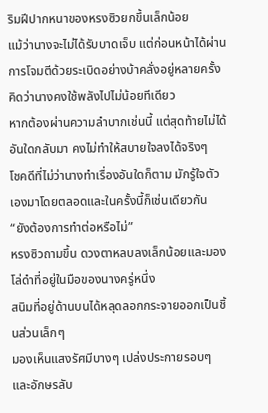ริมฝีปากหนาของหรงซิวยกขึ้นเล็กน้อย
แม้ว่านางจะไม่ได้รับบาดเจ็บ แต่ก่อนหน้าได้ผ่านการโจมตีด้วยระเบิดอย่างบ้าคลั่งอยู่หลายครั้ง คิดว่านางคงใช้พลังไปไม่น้อยทีเดียว
หากต้องผ่านความลำบากเช่นนี้ แต่สุดท้ายไม่ได้อันใดกลับมา คงไม่ทำให้สบายใจลงได้จริงๆ
โชคดีที่ไม่ว่านางทำเรื่องอันใดก็ตาม มักรู้ใจตัวเองมาโดยตลอดและในครั้งนี้ก็เช่นเดียวกัน
“ยังต้องการทำต่อหรือไม่”
หรงซิวถามขึ้น ดวงตาหลบลงเล็กน้อยและมองโล่ดำที่อยู่ในมือของนางครู่หนึ่ง
สนิมที่อยู่ด้านบนได้หลุดลอกกระจายออกเป็นชิ้นส่วนเล็กๆ
มองเห็นแสงรัศมีบางๆ เปล่งประกายรอบๆ
และอักษรลับ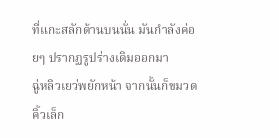ที่แกะสลักด้านบนนั่น มันกำลังค่อยๆ ปรากฏรูปร่างเดิมออกมา
ฉู่หลิวเยว่พยักหน้า จากนั้นก็ขมวดคิ้วเล็ก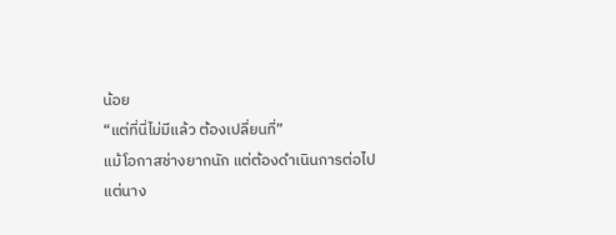น้อย
“แต่ที่นี่ไม่มีแล้ว ต้องเปลี่ยนที่”
แม้โอกาสช่างยากนัก แต่ต้องดำเนินการต่อไป
แต่นาง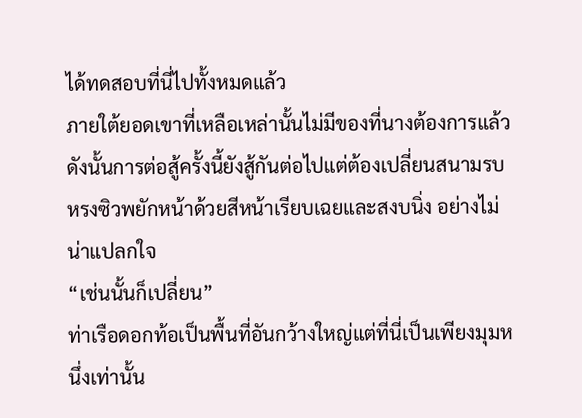ได้ทดสอบที่นี่ไปทั้งหมดแล้ว
ภายใต้ยอดเขาที่เหลือเหล่านั้นไม่มีของที่นางต้องการแล้ว
ดังนั้นการต่อสู้ครั้งนี้ยังสู้กันต่อไปแต่ต้องเปลี่ยนสนามรบ
หรงซิวพยักหน้าด้วยสีหน้าเรียบเฉยและสงบนิ่ง อย่างไม่น่าแปลกใจ
“เช่นนั้นก็เปลี่ยน”
ท่าเรือดอกท้อเป็นพื้นที่อันกว้างใหญ่แต่ที่นี่เป็นเพียงมุมหนึ่งเท่านั้น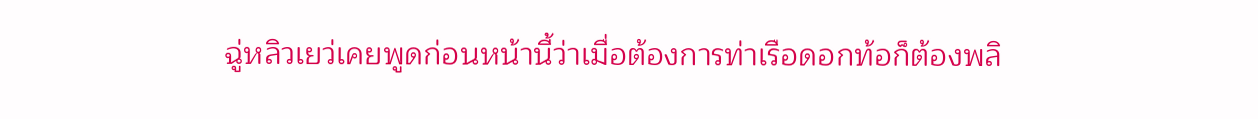ฉู่หลิวเยว่เคยพูดก่อนหน้านี้ว่าเมื่อต้องการท่าเรือดอกท้อก็ต้องพลิ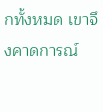กทั้งหมด เขาจึงคาดการณ์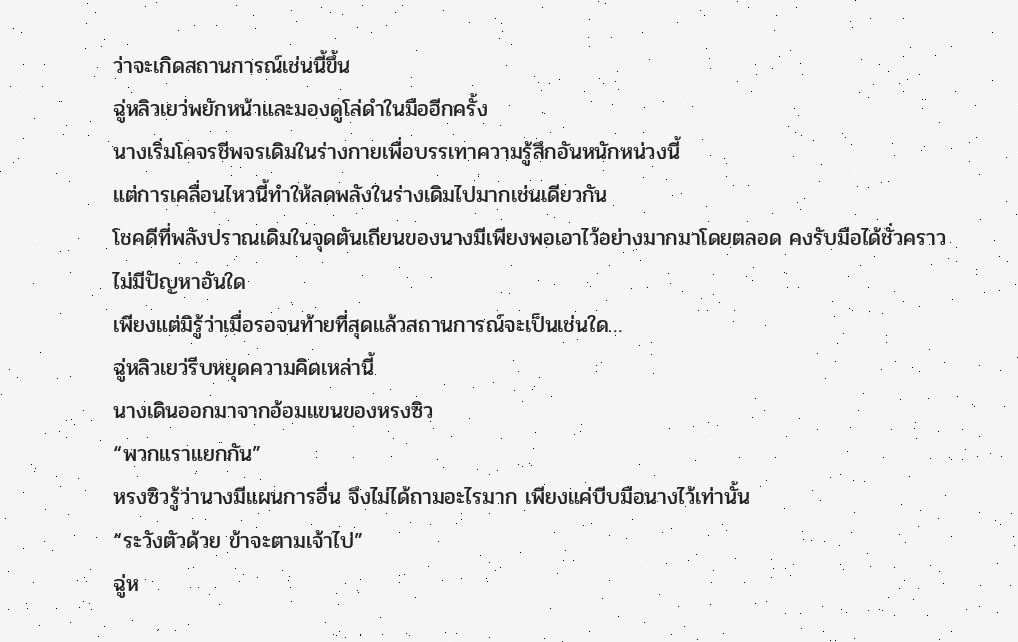ว่าจะเกิดสถานการณ์เช่นนี้ขึ้น
ฉู่หลิวเยว่พยักหน้าและมองดูโล่ดำในมืออีกครั้ง
นางเริ่มโคจรชีพจรเดิมในร่างกายเพื่อบรรเทาความรู้สึกอันหนักหน่วงนี้
แต่การเคลื่อนไหวนี้ทำให้ลดพลังในร่างเดิมไปมากเช่นเดียวกัน
โชคดีที่พลังปราณเดิมในจุดตันเถียนของนางมีเพียงพอเอาไว้อย่างมากมาโดยตลอด คงรับมือได้ชั่วคราว
ไม่มีปัญหาอันใด
เพียงแต่มิรู้ว่าเมื่อรอจนท้ายที่สุดแล้วสถานการณ์จะเป็นเช่นใด…
ฉู่หลิวเยว่รีบหยุดความคิดเหล่านี้
นางเดินออกมาจากอ้อมแขนของหรงซิว
“พวกแราแยกกัน”
หรงซิวรู้ว่านางมีแผนการอื่น จึงไม่ได้ถามอะไรมาก เพียงแค่บีบมือนางไว้เท่านั้น
“ระวังตัวด้วย ข้าจะตามเจ้าไป”
ฉู่ห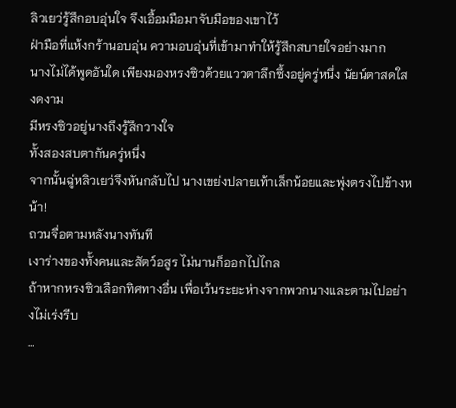ลิวเยว่รู้สึกอบอุ่นใจ จึงเอื้อมมือมาจับมือของเขาไว้
ฝ่ามือที่แห้งกร้านอบอุ่น ความอบอุ่นที่เข้ามาทำให้รู้สึกสบายใจอย่างมาก
นางไม่ได้พูดอันใด เพียงมองหรงซิวด้วยแววตาลึกซึ้งอยู่ครู่หนึ่ง นัยน์ตาสดใสงดงาม
มีหรงซิวอยู่นางถึงรู้สึกวางใจ
ทั้งสองสบตากันครู่หนึ่ง
จากนั้นฉู่หลิวเยว่จึงหันกลับไป นางเขย่งปลายเท้าเล็กน้อยและพุ่งตรงไปข้างหน้า!
ถวนจื่อตามหลังนางทันที
เงาร่างของทั้งคนและสัตว์อสูร ไม่นานก็ออกไปไกล
ถ้าหากหรงซิวเลือกทิศทางอื่น เพื่อเว้นระยะห่างจากพวกนางและตามไปอย่างไม่เร่งรีบ
…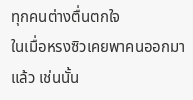ทุกคนต่างตื่นตกใจ
ในเมื่อหรงซิวเคยพาคนออกมาแล้ว เช่นนั้น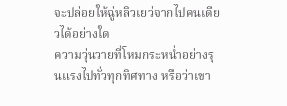จะปล่อยให้ฉู่หลิวเยว่จากไปคนเดียวได้อย่างใด
ความวุ่นวายที่โหมกระหน่ำอย่างรุนแรงไปทั่วทุกทิศทาง หรือว่าเขา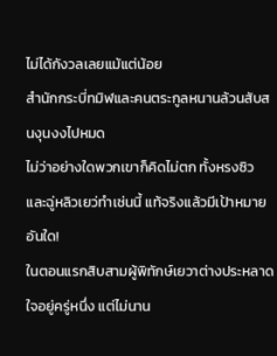ไม่ได้กังวลเลยแม้แต่น้อย
สำนักกระบี่ทมิฬและคนตระกูลหนานล้วนสับสนงุนงงไปหมด
ไม่ว่าอย่างใดพวกเขาก็คิดไม่ตก ทั้งหรงซิวและฉู่หลิวเยว่ทำเช่นนี้ แท้จริงแล้วมีเป้าหมายอันใด!
ในตอนแรกสิบสามผู้พิทักษ์เยวาต่างประหลาดใจอยู่ครู่หนึ่ง แต่ไม่นาน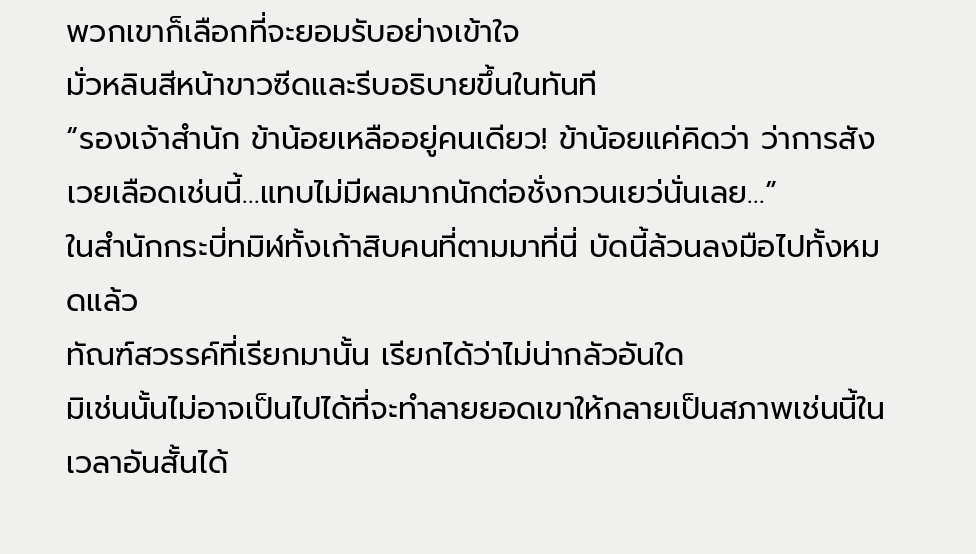พวกเขาก็เลือกที่จะยอมรับอย่างเข้าใจ
มั่วหลินสีหน้าขาวซีดและรีบอธิบายขึ้นในทันที
“รองเจ้าสำนัก ข้าน้อยเหลืออยู่คนเดียว! ข้าน้อยแค่คิดว่า ว่าการสังเวยเลือดเช่นนี้…แทบไม่มีผลมากนักต่อชั่งกวนเยว่นั่นเลย…”
ในสำนักกระบี่ทมิฬทั้งเก้าสิบคนที่ตามมาที่นี่ บัดนี้ล้วนลงมือไปทั้งหมดแล้ว
ทัณฑ์สวรรค์ที่เรียกมานั้น เรียกได้ว่าไม่น่ากลัวอันใด
มิเช่นนั้นไม่อาจเป็นไปได้ที่จะทำลายยอดเขาให้กลายเป็นสภาพเช่นนี้ในเวลาอันสั้นได้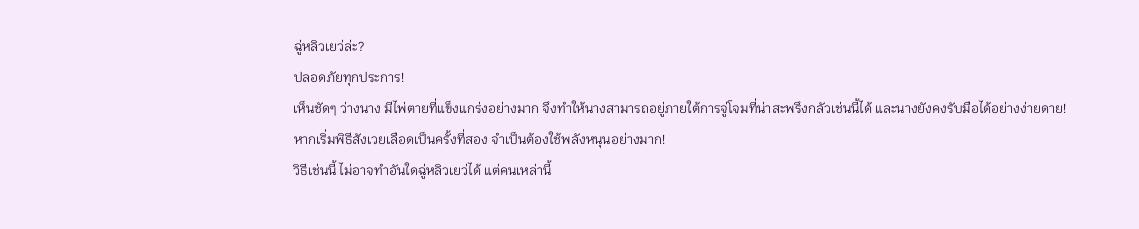ฉู่หลิวเยว่ล่ะ?
ปลอดภัยทุกประการ!
เห็นชัดๆ ว่างนาง มีไพ่ตายที่แข็งแกร่งอย่างมาก จึงทำให้นางสามารถอยู่ภายใต้การจู่โจมที่น่าสะพรึงกลัวเช่นนี้ได้ และนางยังคงรับมือได้อย่างง่ายดาย!
หากเริ่มพิธีสังเวยเลือดเป็นครั้งที่สอง จำเป็นต้องใช้พลังหนุนอย่างมาก!
วิธีเช่นนี้ ไม่อาจทำอันใดฉู่หลิวเยว่ได้ แต่คนเหล่านี้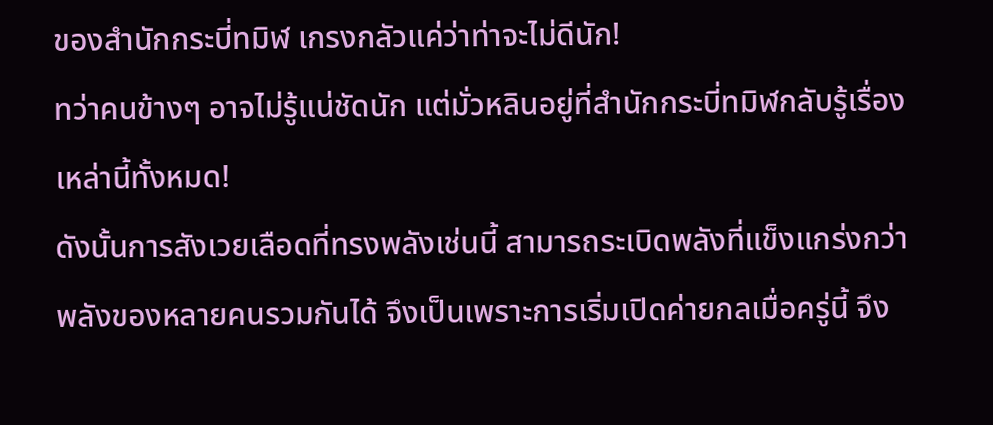ของสำนักกระบี่ทมิฬ เกรงกลัวแค่ว่าท่าจะไม่ดีนัก!
ทว่าคนข้างๆ อาจไม่รู้แน่ชัดนัก แต่มั่วหลินอยู่ที่สำนักกระบี่ทมิฬกลับรู้เรื่องเหล่านี้ทั้งหมด!
ดังนั้นการสังเวยเลือดที่ทรงพลังเช่นนี้ สามารถระเบิดพลังที่แข็งแกร่งกว่าพลังของหลายคนรวมกันได้ จึงเป็นเพราะการเริ่มเปิดค่ายกลเมื่อครู่นี้ จึง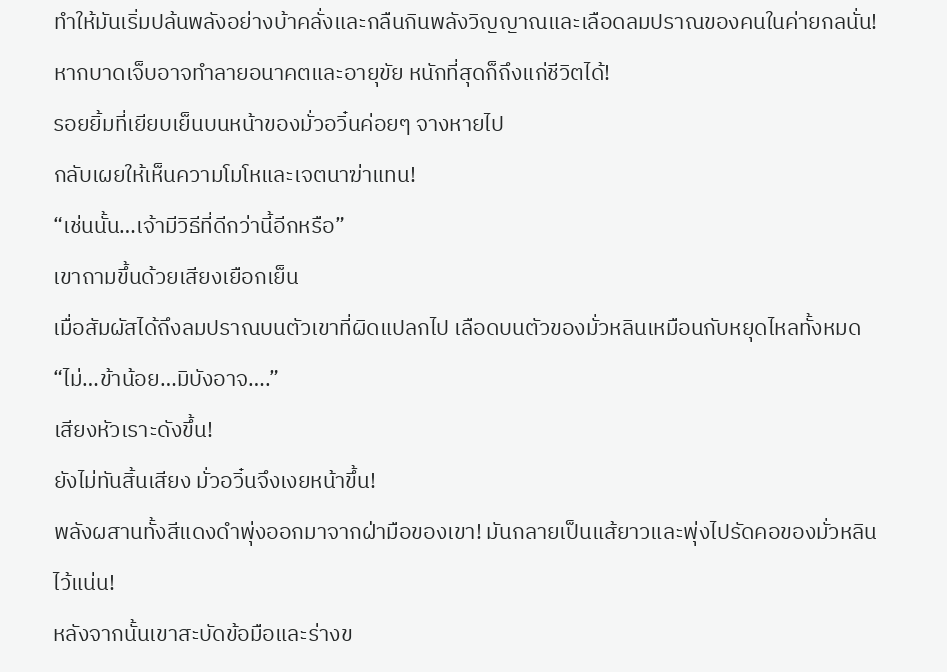ทำให้มันเริ่มปล้นพลังอย่างบ้าคลั่งและกลืนกินพลังวิญญาณและเลือดลมปราณของคนในค่ายกลนั่น!
หากบาดเจ็บอาจทำลายอนาคตและอายุขัย หนักที่สุดก็ถึงแก่ชีวิตได้!
รอยยิ้มที่เยียบเย็นบนหน้าของมั่วอวิ๋นค่อยๆ จางหายไป
กลับเผยให้เห็นความโมโหและเจตนาฆ่าแทน!
“เช่นนั้น…เจ้ามีวิธีที่ดีกว่านี้อีกหรือ”
เขาถามขึ้นด้วยเสียงเยือกเย็น
เมื่อสัมผัสได้ถึงลมปราณบนตัวเขาที่ผิดแปลกไป เลือดบนตัวของมั่วหลินเหมือนกับหยุดไหลทั้งหมด
“ไม่…ข้าน้อย…มิบังอาจ….”
เสียงหัวเราะดังขึ้น!
ยังไม่ทันสิ้นเสียง มั่วอวิ๋นจึงเงยหน้าขึ้น!
พลังผสานทั้งสีแดงดำพุ่งออกมาจากฝ่ามือของเขา! มันกลายเป็นแส้ยาวและพุ่งไปรัดคอของมั่วหลินไว้แน่น!
หลังจากนั้นเขาสะบัดข้อมือและร่างข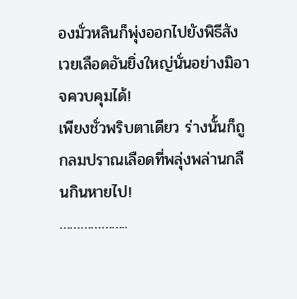องมั่วหลินก็พุ่งออกไปยังพิธีสังเวยเลือดอันยิ่งใหญ่นั่นอย่างมิอาจควบคุมได้!
เพียงชั่วพริบตาเดียว ร่างนั้นก็ถูกลมปราณเลือดที่พลุ่งพล่านกลืนกินหายไป!
………………..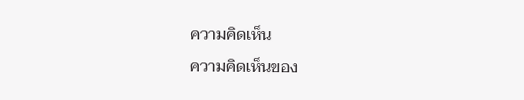ความคิดเห็น
ความคิดเห็นของ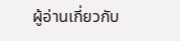ผู้อ่านเกี่ยวกับ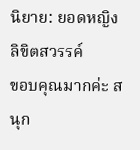นิยาย: ยอดหญิงลิขิตสวรรค์
ขอบคุณมากค่ะ สนุก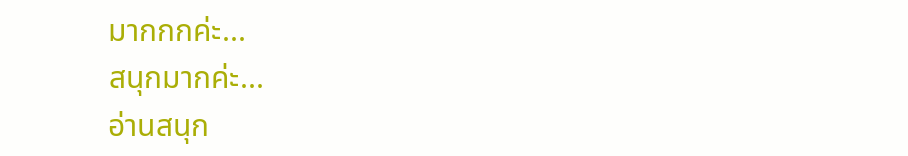มากกกค่ะ...
สนุกมากค่ะ...
อ่านสนุก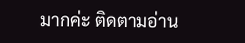มากค่ะ ติดตามอ่าน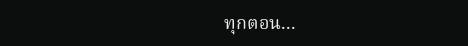ทุกตอน...